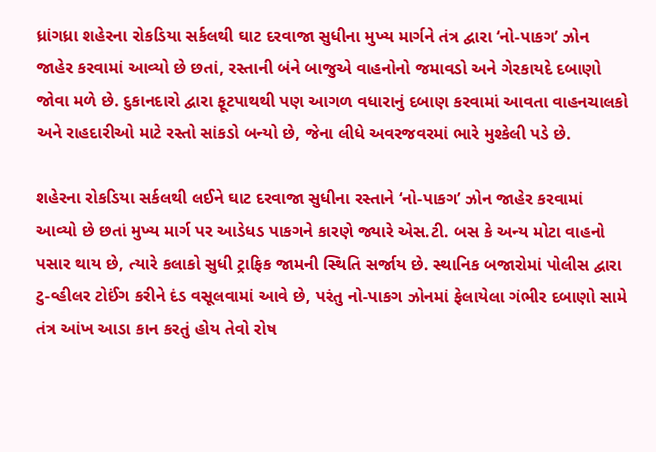ધ્રાંગધ્રા શહેરના રોકડિયા સર્કલથી ઘાટ દરવાજા સુધીના મુખ્ય માર્ગને તંત્ર દ્વારા ‘નો-પાકગ’ ઝોન જાહેર કરવામાં આવ્યો છે છતાં, રસ્તાની બંને બાજુએ વાહનોનો જમાવડો અને ગેરકાયદે દબાણો જોવા મળે છે. દુકાનદારો દ્વારા ફૂટપાથથી પણ આગળ વધારાનું દબાણ કરવામાં આવતા વાહનચાલકો અને રાહદારીઓ માટે રસ્તો સાંકડો બન્યો છે, જેના લીધે અવરજવરમાં ભારે મુશ્કેલી પડે છે.

શહેરના રોકડિયા સર્કલથી લઈને ઘાટ દરવાજા સુધીના રસ્તાને ‘નો-પાકગ’ ઝોન જાહેર કરવામાં આવ્યો છે છતાં મુખ્ય માર્ગ પર આડેધડ પાકગને કારણે જ્યારે એસ.ટી. બસ કે અન્ય મોટા વાહનો પસાર થાય છે, ત્યારે કલાકો સુધી ટ્રાફિક જામની સ્થિતિ સર્જાય છે. સ્થાનિક બજારોમાં પોલીસ દ્વારા ટુ-વ્હીલર ટોઈંગ કરીને દંડ વસૂલવામાં આવે છે, પરંતુ નો-પાકગ ઝોનમાં ફેલાયેલા ગંભીર દબાણો સામે તંત્ર આંખ આડા કાન કરતું હોય તેવો રોષ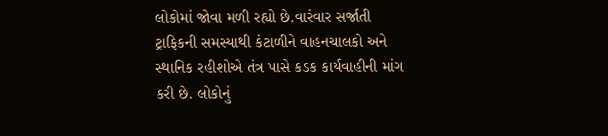લોકોમાં જોવા મળી રહ્યો છે.વારંવાર સર્જાતી ટ્રાફિકની સમસ્યાથી કંટાળીને વાહનચાલકો અને સ્થાનિક રહીશોએ તંત્ર પાસે કડક કાર્યવાહીની માંગ કરી છે. લોકોનું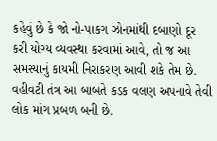કહેવું છે કે જો નો-પાકગ ઝોનમાંથી દબાણો દૂર કરી યોગ્ય વ્યવસ્થા કરવામાં આવે, તો જ આ સમસ્યાનું કાયમી નિરાકરણ આવી શકે તેમ છે. વહીવટી તંત્ર આ બાબતે કડક વલણ અપનાવે તેવી લોક માંગ પ્રબળ બની છે.